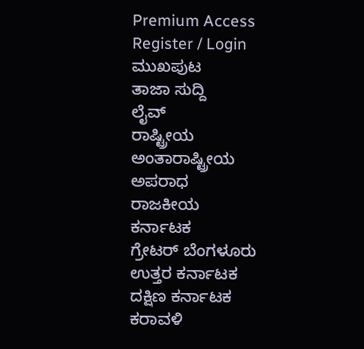Premium Access
Register / Login
ಮುಖಪುಟ
ತಾಜಾ ಸುದ್ದಿ
ಲೈವ್
ರಾಷ್ಟ್ರೀಯ
ಅಂತಾರಾಷ್ಟ್ರೀಯ
ಅಪರಾಧ
ರಾಜಕೀಯ
ಕರ್ನಾಟಕ
ಗ್ರೇಟರ್ ಬೆಂಗಳೂರು
ಉತ್ತರ ಕರ್ನಾಟಕ
ದಕ್ಷಿಣ ಕರ್ನಾಟಕ
ಕರಾವಳಿ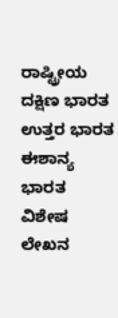ರಾಷ್ಟ್ರೀಯ
ದಕ್ಷಿಣ ಭಾರತ
ಉತ್ತರ ಭಾರತ
ಈಶಾನ್ಯ ಭಾರತ
ವಿಶೇಷ ಲೇಖನ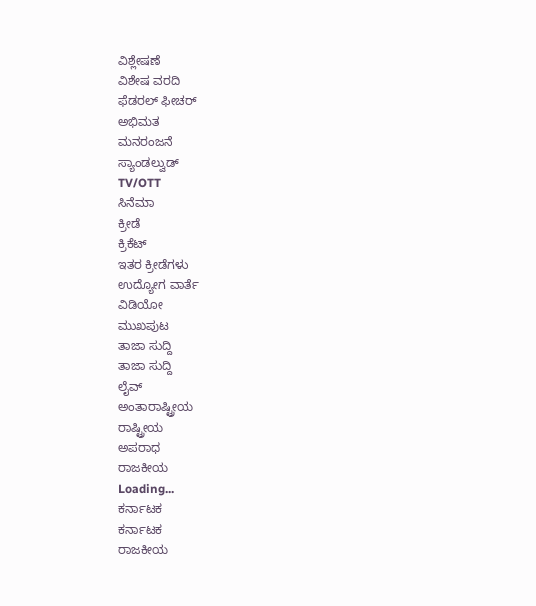ವಿಶ್ಲೇಷಣೆ
ವಿಶೇಷ ವರದಿ
ಫೆಡರಲ್ ಫೀಚರ್
ಅಭಿಮತ
ಮನರಂಜನೆ
ಸ್ಯಾಂಡಲ್ವುಡ್
TV/OTT
ಸಿನೆಮಾ
ಕ್ರೀಡೆ
ಕ್ರಿಕೆಟ್
ಇತರ ಕ್ರೀಡೆಗಳು
ಉದ್ಯೋಗ ವಾರ್ತೆ
ವಿಡಿಯೋ
ಮುಖಪುಟ
ತಾಜಾ ಸುದ್ದಿ
ತಾಜಾ ಸುದ್ದಿ
ಲೈವ್
ಅಂತಾರಾಷ್ಟ್ರೀಯ
ರಾಷ್ಟ್ರೀಯ
ಅಪರಾಧ
ರಾಜಕೀಯ
Loading...
ಕರ್ನಾಟಕ
ಕರ್ನಾಟಕ
ರಾಜಕೀಯ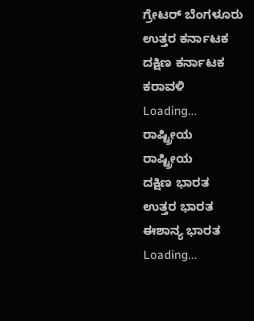ಗ್ರೇಟರ್ ಬೆಂಗಳೂರು
ಉತ್ತರ ಕರ್ನಾಟಕ
ದಕ್ಷಿಣ ಕರ್ನಾಟಕ
ಕರಾವಳಿ
Loading...
ರಾಷ್ಟ್ರೀಯ
ರಾಷ್ಟ್ರೀಯ
ದಕ್ಷಿಣ ಭಾರತ
ಉತ್ತರ ಭಾರತ
ಈಶಾನ್ಯ ಭಾರತ
Loading...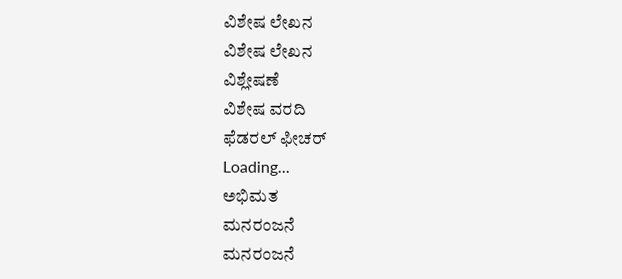ವಿಶೇಷ ಲೇಖನ
ವಿಶೇಷ ಲೇಖನ
ವಿಶ್ಲೇಷಣೆ
ವಿಶೇಷ ವರದಿ
ಫೆಡರಲ್ ಫೀಚರ್
Loading...
ಅಭಿಮತ
ಮನರಂಜನೆ
ಮನರಂಜನೆ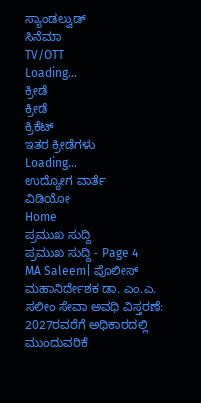ಸ್ಯಾಂಡಲ್ವುಡ್
ಸಿನೆಮಾ
TV/OTT
Loading...
ಕ್ರೀಡೆ
ಕ್ರೀಡೆ
ಕ್ರಿಕೆಟ್
ಇತರ ಕ್ರೀಡೆಗಳು
Loading...
ಉದ್ಯೋಗ ವಾರ್ತೆ
ವಿಡಿಯೋ
Home
ಪ್ರಮುಖ ಸುದ್ದಿ
ಪ್ರಮುಖ ಸುದ್ದಿ - Page 4
MA Saleem| ಪೊಲೀಸ್ ಮಹಾನಿರ್ದೇಶಕ ಡಾ. ಎಂ.ಎ. ಸಲೀಂ ಸೇವಾ ಅವಧಿ ವಿಸ್ತರಣೆ: 2027ರವರೆಗೆ ಅಧಿಕಾರದಲ್ಲಿ ಮುಂದುವರಿಕೆ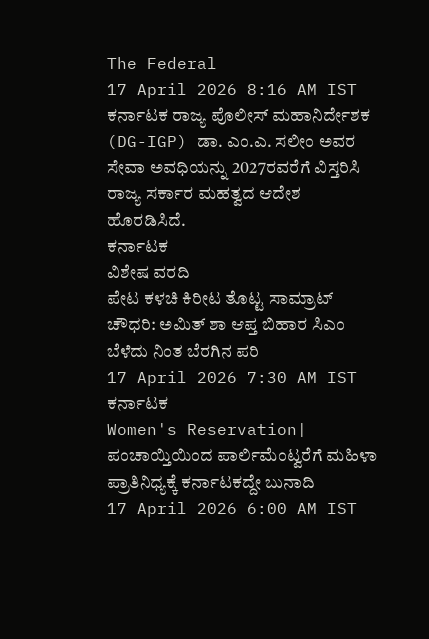The Federal
17 April 2026 8:16 AM IST
ಕರ್ನಾಟಕ ರಾಜ್ಯ ಪೊಲೀಸ್ ಮಹಾನಿರ್ದೇಶಕ (DG-IGP) ಡಾ. ಎಂ.ಎ. ಸಲೀಂ ಅವರ ಸೇವಾ ಅವಧಿಯನ್ನು 2027ರವರೆಗೆ ವಿಸ್ತರಿಸಿ ರಾಜ್ಯ ಸರ್ಕಾರ ಮಹತ್ವದ ಆದೇಶ ಹೊರಡಿಸಿದೆ.
ಕರ್ನಾಟಕ
ವಿಶೇಷ ವರದಿ
ಪೇಟ ಕಳಚಿ ಕಿರೀಟ ತೊಟ್ಟ ಸಾಮ್ರಾಟ್ ಚೌಧರಿ: ಅಮಿತ್ ಶಾ ಆಪ್ತ ಬಿಹಾರ ಸಿಎಂ ಬೆಳೆದು ನಿಂತ ಬೆರಗಿನ ಪರಿ
17 April 2026 7:30 AM IST
ಕರ್ನಾಟಕ
Women's Reservation| ಪಂಚಾಯ್ತಿಯಿಂದ ಪಾರ್ಲಿಮೆಂಟ್ವರೆಗೆ ಮಹಿಳಾ ಪ್ರಾತಿನಿಧ್ಯಕ್ಕೆ ಕರ್ನಾಟಕದ್ದೇ ಬುನಾದಿ
17 April 2026 6:00 AM IST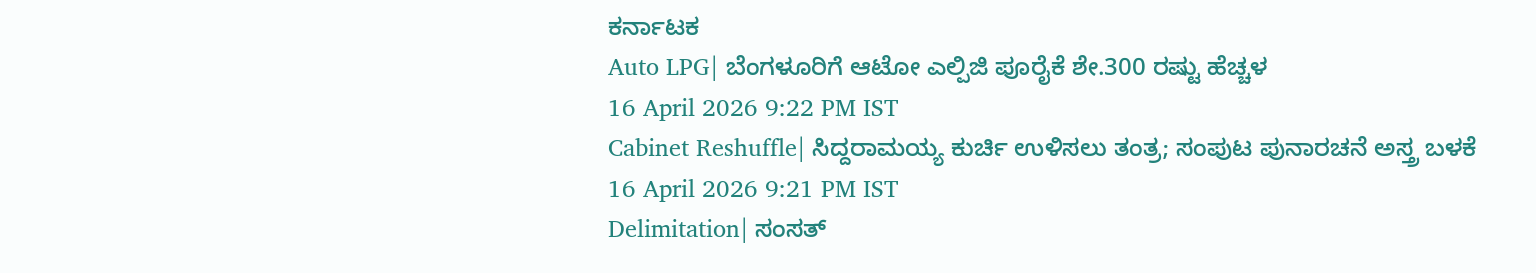ಕರ್ನಾಟಕ
Auto LPG| ಬೆಂಗಳೂರಿಗೆ ಆಟೋ ಎಲ್ಪಿಜಿ ಪೂರೈಕೆ ಶೇ.300 ರಷ್ಟು ಹೆಚ್ಚಳ
16 April 2026 9:22 PM IST
Cabinet Reshuffle| ಸಿದ್ದರಾಮಯ್ಯ ಕುರ್ಚಿ ಉಳಿಸಲು ತಂತ್ರ; ಸಂಪುಟ ಪುನಾರಚನೆ ಅಸ್ತ್ರ ಬಳಕೆ
16 April 2026 9:21 PM IST
Delimitation| ಸಂಸತ್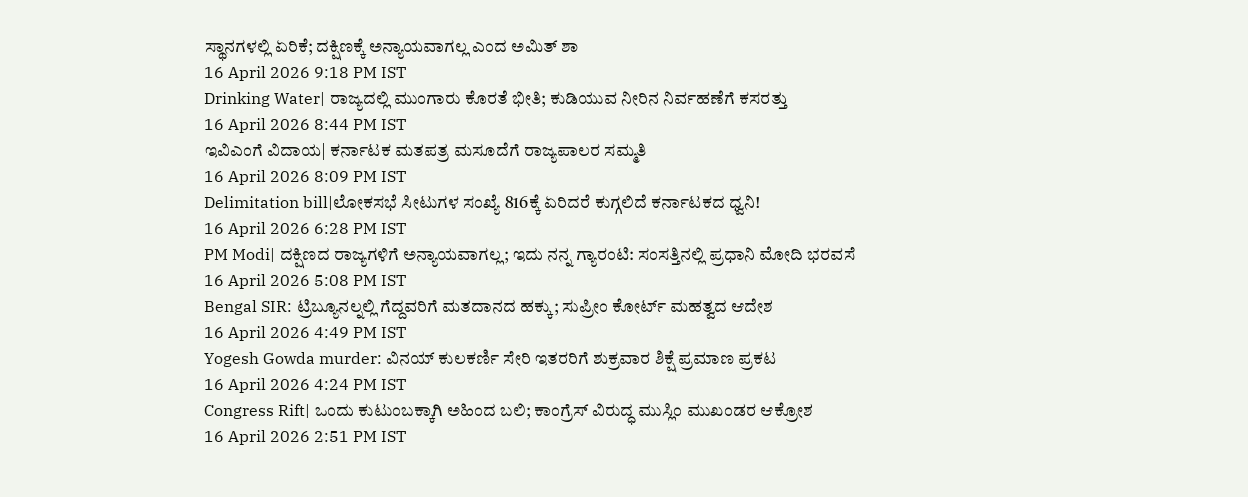ಸ್ಥಾನಗಳಲ್ಲಿ ಏರಿಕೆ; ದಕ್ಷಿಣಕ್ಕೆ ಅನ್ಯಾಯವಾಗಲ್ಲ ಎಂದ ಅಮಿತ್ ಶಾ
16 April 2026 9:18 PM IST
Drinking Water| ರಾಜ್ಯದಲ್ಲಿ ಮುಂಗಾರು ಕೊರತೆ ಭೀತಿ; ಕುಡಿಯುವ ನೀರಿನ ನಿರ್ವಹಣೆಗೆ ಕಸರತ್ತು
16 April 2026 8:44 PM IST
ಇವಿಎಂಗೆ ವಿದಾಯ| ಕರ್ನಾಟಕ ಮತಪತ್ರ ಮಸೂದೆಗೆ ರಾಜ್ಯಪಾಲರ ಸಮ್ಮತಿ
16 April 2026 8:09 PM IST
Delimitation bill|ಲೋಕಸಭೆ ಸೀಟುಗಳ ಸಂಖ್ಯೆ 816ಕ್ಕೆ ಏರಿದರೆ ಕುಗ್ಗಲಿದೆ ಕರ್ನಾಟಕದ ಧ್ವನಿ!
16 April 2026 6:28 PM IST
PM Modi| ದಕ್ಷಿಣದ ರಾಜ್ಯಗಳಿಗೆ ಅನ್ಯಾಯವಾಗಲ್ಲ; ಇದು ನನ್ನ ಗ್ಯಾರಂಟಿ: ಸಂಸತ್ತಿನಲ್ಲಿ ಪ್ರಧಾನಿ ಮೋದಿ ಭರವಸೆ
16 April 2026 5:08 PM IST
Bengal SIR: ಟ್ರಿಬ್ಯೂನಲ್ನಲ್ಲಿ ಗೆದ್ದವರಿಗೆ ಮತದಾನದ ಹಕ್ಕು; ಸುಪ್ರೀಂ ಕೋರ್ಟ್ ಮಹತ್ವದ ಆದೇಶ
16 April 2026 4:49 PM IST
Yogesh Gowda murder: ವಿನಯ್ ಕುಲಕರ್ಣಿ ಸೇರಿ ಇತರರಿಗೆ ಶುಕ್ರವಾರ ಶಿಕ್ಷೆ ಪ್ರಮಾಣ ಪ್ರಕಟ
16 April 2026 4:24 PM IST
Congress Rift| ಒಂದು ಕುಟುಂಬಕ್ಕಾಗಿ ಅಹಿಂದ ಬಲಿ; ಕಾಂಗ್ರೆಸ್ ವಿರುದ್ಧ ಮುಸ್ಲಿಂ ಮುಖಂಡರ ಆಕ್ರೋಶ
16 April 2026 2:51 PM IST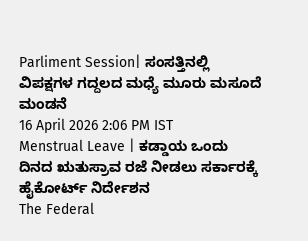Parliment Session| ಸಂಸತ್ತಿನಲ್ಲಿ ವಿಪಕ್ಷಗಳ ಗದ್ದಲದ ಮಧ್ಯೆ ಮೂರು ಮಸೂದೆ ಮಂಡನೆ
16 April 2026 2:06 PM IST
Menstrual Leave | ಕಡ್ಡಾಯ ಒಂದು ದಿನದ ಋತುಸ್ರಾವ ರಜೆ ನೀಡಲು ಸರ್ಕಾರಕ್ಕೆ ಹೈಕೋರ್ಟ್ ನಿರ್ದೇಶನ
The Federal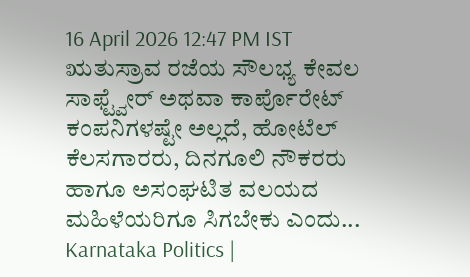16 April 2026 12:47 PM IST
ಋತುಸ್ರಾವ ರಜೆಯ ಸೌಲಭ್ಯ ಕೇವಲ ಸಾಫ್ಟ್ವೇರ್ ಅಥವಾ ಕಾರ್ಪೊರೇಟ್ ಕಂಪನಿಗಳಷ್ಟೇ ಅಲ್ಲದೆ, ಹೋಟೆಲ್ ಕೆಲಸಗಾರರು, ದಿನಗೂಲಿ ನೌಕರರು ಹಾಗೂ ಅಸಂಘಟಿತ ವಲಯದ ಮಹಿಳೆಯರಿಗೂ ಸಿಗಬೇಕು ಎಂದು...
Karnataka Politics |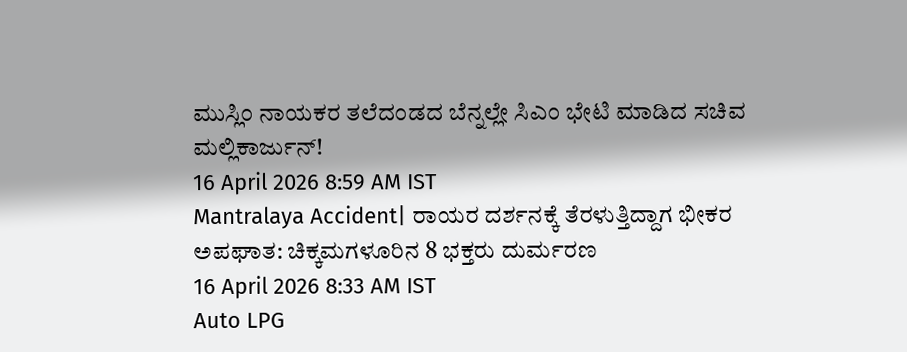ಮುಸ್ಲಿಂ ನಾಯಕರ ತಲೆದಂಡದ ಬೆನ್ನಲ್ಲೇ ಸಿಎಂ ಭೇಟಿ ಮಾಡಿದ ಸಚಿವ ಮಲ್ಲಿಕಾರ್ಜುನ್!
16 April 2026 8:59 AM IST
Mantralaya Accident| ರಾಯರ ದರ್ಶನಕ್ಕೆ ತೆರಳುತ್ತಿದ್ದಾಗ ಭೀಕರ ಅಪಘಾತ: ಚಿಕ್ಕಮಗಳೂರಿನ 8 ಭಕ್ತರು ದುರ್ಮರಣ
16 April 2026 8:33 AM IST
Auto LPG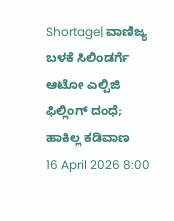Shortage| ವಾಣಿಜ್ಯ ಬಳಕೆ ಸಿಲಿಂಡರ್ಗೆ ಆಟೋ ಎಲ್ಪಿಜಿ ಫಿಲ್ಲಿಂಗ್ ದಂಧೆ; ಹಾಕಿಲ್ಲ ಕಡಿವಾಣ
16 April 2026 8:00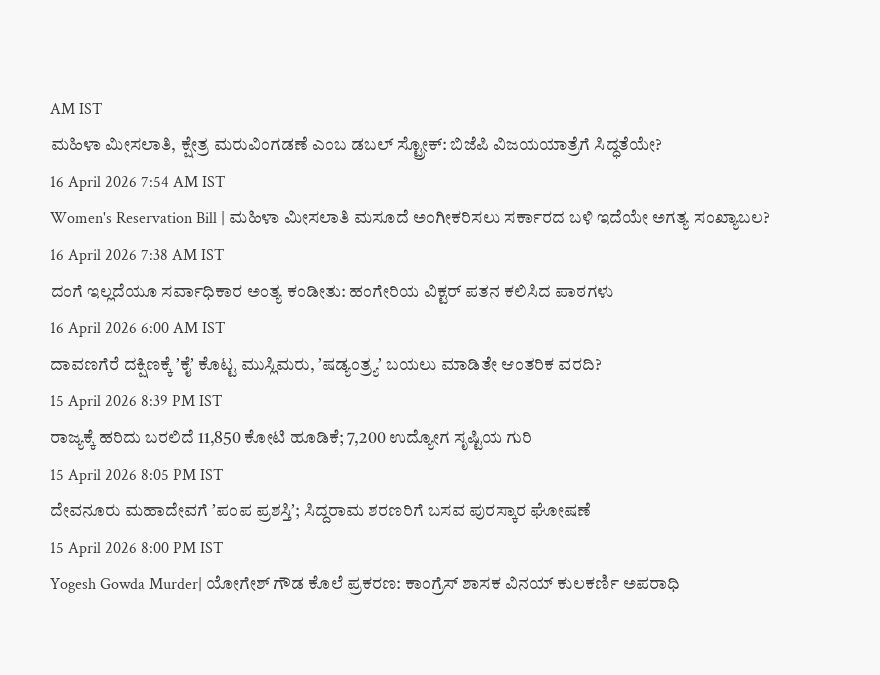AM IST
ಮಹಿಳಾ ಮೀಸಲಾತಿ, ಕ್ಷೇತ್ರ ಮರುವಿಂಗಡಣೆ ಎಂಬ ಡಬಲ್ ಸ್ಟ್ರೋಕ್: ಬಿಜೆಪಿ ವಿಜಯಯಾತ್ರೆಗೆ ಸಿದ್ಧತೆಯೇ?
16 April 2026 7:54 AM IST
Women's Reservation Bill | ಮಹಿಳಾ ಮೀಸಲಾತಿ ಮಸೂದೆ ಅಂಗೀಕರಿಸಲು ಸರ್ಕಾರದ ಬಳಿ ಇದೆಯೇ ಅಗತ್ಯ ಸಂಖ್ಯಾಬಲ?
16 April 2026 7:38 AM IST
ದಂಗೆ ಇಲ್ಲದೆಯೂ ಸರ್ವಾಧಿಕಾರ ಅಂತ್ಯ ಕಂಡೀತು: ಹಂಗೇರಿಯ ವಿಕ್ಟರ್ ಪತನ ಕಲಿಸಿದ ಪಾಠಗಳು
16 April 2026 6:00 AM IST
ದಾವಣಗೆರೆ ದಕ್ಷಿಣಕ್ಕೆ ʼಕೈʼ ಕೊಟ್ಟ ಮುಸ್ಲಿಮರು, ʼಷಡ್ಯಂತ್ರ್ಯʼ ಬಯಲು ಮಾಡಿತೇ ಆಂತರಿಕ ವರದಿ?
15 April 2026 8:39 PM IST
ರಾಜ್ಯಕ್ಕೆ ಹರಿದು ಬರಲಿದೆ 11,850 ಕೋಟಿ ಹೂಡಿಕೆ; 7,200 ಉದ್ಯೋಗ ಸೃಷ್ಟಿಯ ಗುರಿ
15 April 2026 8:05 PM IST
ದೇವನೂರು ಮಹಾದೇವಗೆ ʼಪಂಪ ಪ್ರಶಸ್ತಿʼ; ಸಿದ್ದರಾಮ ಶರಣರಿಗೆ ಬಸವ ಪುರಸ್ಕಾರ ಘೋಷಣೆ
15 April 2026 8:00 PM IST
Yogesh Gowda Murder| ಯೋಗೇಶ್ ಗೌಡ ಕೊಲೆ ಪ್ರಕರಣ: ಕಾಂಗ್ರೆಸ್ ಶಾಸಕ ವಿನಯ್ ಕುಲಕರ್ಣಿ ಅಪರಾಧಿ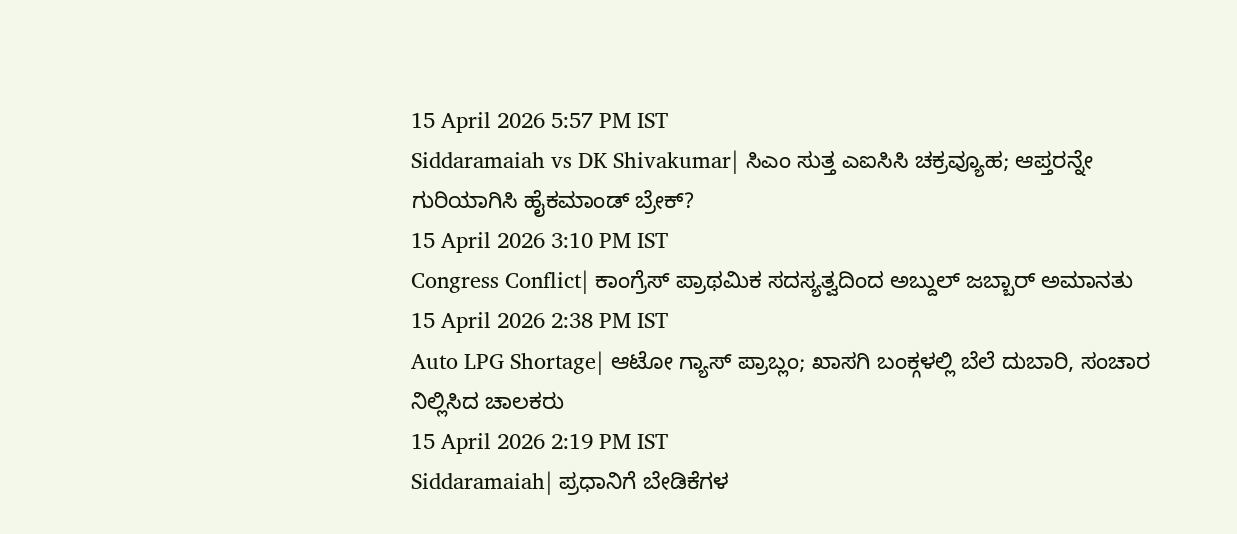15 April 2026 5:57 PM IST
Siddaramaiah vs DK Shivakumar| ಸಿಎಂ ಸುತ್ತ ಎಐಸಿಸಿ ಚಕ್ರವ್ಯೂಹ; ಆಪ್ತರನ್ನೇ ಗುರಿಯಾಗಿಸಿ ಹೈಕಮಾಂಡ್ ಬ್ರೇಕ್?
15 April 2026 3:10 PM IST
Congress Conflict| ಕಾಂಗ್ರೆಸ್ ಪ್ರಾಥಮಿಕ ಸದಸ್ಯತ್ವದಿಂದ ಅಬ್ದುಲ್ ಜಬ್ಬಾರ್ ಅಮಾನತು
15 April 2026 2:38 PM IST
Auto LPG Shortage| ಆಟೋ ಗ್ಯಾಸ್ ಪ್ರಾಬ್ಲಂ; ಖಾಸಗಿ ಬಂಕ್ಗಳಲ್ಲಿ ಬೆಲೆ ದುಬಾರಿ, ಸಂಚಾರ ನಿಲ್ಲಿಸಿದ ಚಾಲಕರು
15 April 2026 2:19 PM IST
Siddaramaiah| ಪ್ರಧಾನಿಗೆ ಬೇಡಿಕೆಗಳ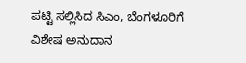ಪಟ್ಟಿ ಸಲ್ಲಿಸಿದ ಸಿಎಂ, ಬೆಂಗಳೂರಿಗೆ ವಿಶೇಷ ಅನುದಾನ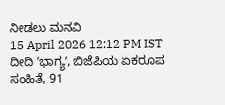ನೀಡಲು ಮನವಿ
15 April 2026 12:12 PM IST
ದೀದಿ ʼಭಾಗ್ಯʼ, ಬಿಜೆಪಿಯ ಏಕರೂಪ ಸಂಹಿತೆ, 91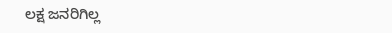ಲಕ್ಷ ಜನರಿಗಿಲ್ಲ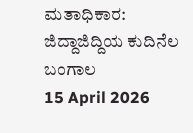ಮತಾಧಿಕಾರ: ಜಿದ್ದಾಜಿದ್ದಿಯ ಕುದಿನೆಲ ಬಂಗಾಲ
15 April 2026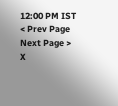12:00 PM IST
< Prev Page
Next Page >
X